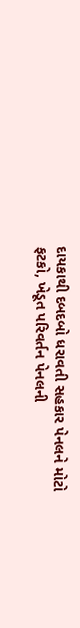દાયકાથી દબદબો ધરાવતી સહકાર પેનલને મોટો ફટકો, ખેડૂત પરિવર્તન પેનલની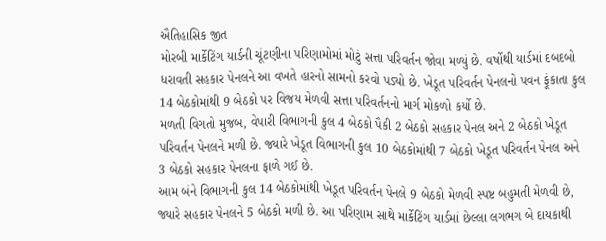ઐતિહાસિક જીત
મોરબી માર્કેટિંગ યાર્ડની ચૂંટણીના પરિણામોમાં મોટું સત્તા પરિવર્તન જોવા મળ્યું છે. વર્ષોથી યાર્ડમાં દબદબો ધરાવતી સહકાર પેનલને આ વખતે હારનો સામનો કરવો પડ્યો છે. ખેડૂત પરિવર્તન પેનલનો પવન ફૂંકાતા કુલ 14 બેઠકોમાંથી 9 બેઠકો પર વિજય મેળવી સત્તા પરિવર્તનનો માર્ગ મોકળો કર્યો છે.
મળતી વિગતો મુજબ, વેપારી વિભાગની કુલ 4 બેઠકો પૈકી 2 બેઠકો સહકાર પેનલ અને 2 બેઠકો ખેડૂત પરિવર્તન પેનલને મળી છે. જ્યારે ખેડૂત વિભાગની કુલ 10 બેઠકોમાંથી 7 બેઠકો ખેડૂત પરિવર્તન પેનલ અને 3 બેઠકો સહકાર પેનલના ફાળે ગઈ છે.
આમ બંને વિભાગની કુલ 14 બેઠકોમાંથી ખેડૂત પરિવર્તન પેનલે 9 બેઠકો મેળવી સ્પષ્ટ બહુમતી મેળવી છે, જ્યારે સહકાર પેનલને 5 બેઠકો મળી છે. આ પરિણામ સાથે માર્કેટિંગ યાર્ડમાં છેલ્લા લગભગ બે દાયકાથી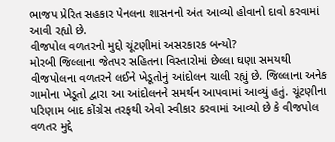ભાજપ પ્રેરિત સહકાર પેનલના શાસનનો અંત આવ્યો હોવાનો દાવો કરવામાં આવી રહ્યો છે.
વીજપોલ વળતરનો મુદ્દો ચૂંટણીમાં અસરકારક બન્યો?
મોરબી જિલ્લાના જેતપર સહિતના વિસ્તારોમાં છેલ્લા ઘણા સમયથી વીજપોલના વળતરને લઈને ખેડૂતોનું આંદોલન ચાલી રહ્યું છે. જિલ્લાના અનેક ગામોના ખેડૂતો દ્વારા આ આંદોલનને સમર્થન આપવામાં આવ્યું હતું. ચૂંટણીના પરિણામ બાદ કોંગ્રેસ તરફથી એવો સ્વીકાર કરવામાં આવ્યો છે કે વીજપોલ વળતર મુદ્દે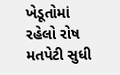ખેડૂતોમાં રહેલો રોષ મતપેટી સુધી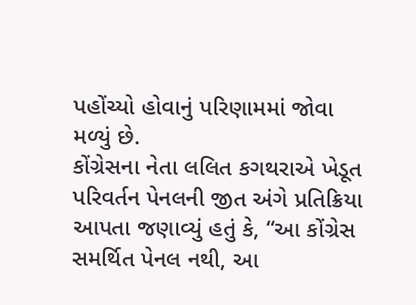પહોંચ્યો હોવાનું પરિણામમાં જોવા મળ્યું છે.
કોંગ્રેસના નેતા લલિત કગથરાએ ખેડૂત પરિવર્તન પેનલની જીત અંગે પ્રતિક્રિયા આપતા જણાવ્યું હતું કે, “આ કોંગ્રેસ સમર્થિત પેનલ નથી, આ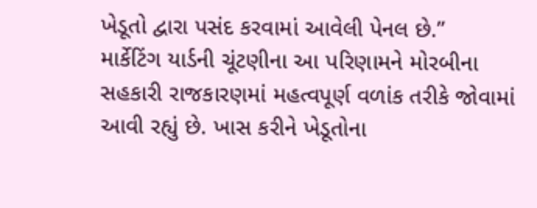ખેડૂતો દ્વારા પસંદ કરવામાં આવેલી પેનલ છે.”
માર્કેટિંગ યાર્ડની ચૂંટણીના આ પરિણામને મોરબીના સહકારી રાજકારણમાં મહત્વપૂર્ણ વળાંક તરીકે જોવામાં આવી રહ્યું છે. ખાસ કરીને ખેડૂતોના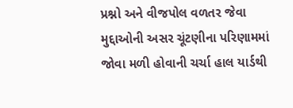પ્રશ્નો અને વીજપોલ વળતર જેવા મુદ્દાઓની અસર ચૂંટણીના પરિણામમાં જોવા મળી હોવાની ચર્ચા હાલ યાર્ડથી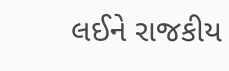લઈને રાજકીય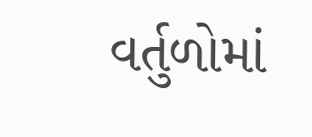વર્તુળોમાં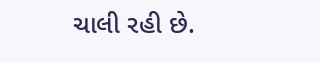ચાલી રહી છે.